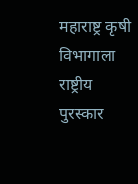महाराष्ट्र कृषी विभागाला राष्ट्रीय पुरस्कार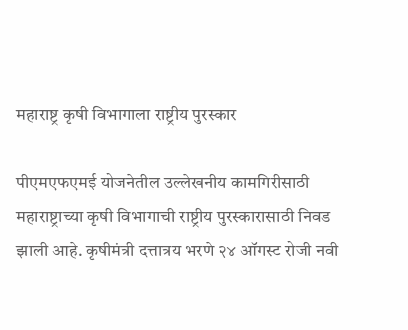महाराष्ट्र कृषी विभागाला राष्ट्रीय पुरस्कार

पीएमएफएमई योजनेतील उल्लेखनीय कामगिरीसाठी महाराष्ट्राच्या कृषी विभागाची राष्ट्रीय पुरस्कारासाठी निवड झाली आहे. कृषीमंत्री दत्तात्रय भरणे २४ ऑगस्ट रोजी नवी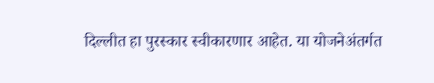दिल्लीत हा पुरस्कार स्वीकारणार आहेत. या योजनेअंतर्गत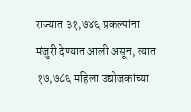राज्यात ३१,७४६ प्रकल्पांना मंजुरी देण्यात आली असून, त्यात १७,७८६ महिला उद्योजकांच्या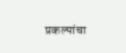प्रकल्पांचा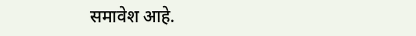समावेश आहे.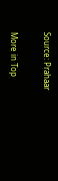Source: Prahaar

More in Top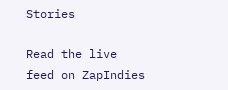Stories

Read the live feed on ZapIndies